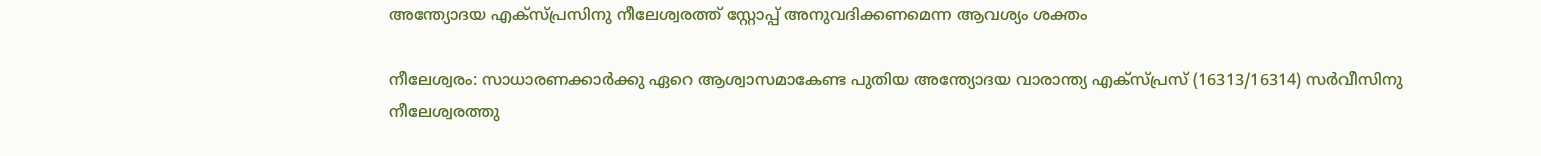അന്ത്യോദയ എക്സ്പ്രസിനു നീലേശ്വരത്ത് സ്റ്റോപ്പ് അനുവദിക്കണമെന്ന ആവശ്യം ശക്തം

നീലേശ്വരം: സാധാരണക്കാര്‍ക്കു ഏറെ ആശ്വാസമാകേണ്ട പുതിയ അന്ത്യോദയ വാരാന്ത്യ എക്‌സ്പ്രസ് (16313/16314) സര്‍വീസിനു നീലേശ്വരത്തു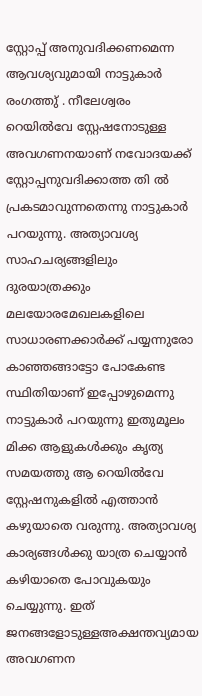സ്റ്റോപ്പ് അനുവദിക്കണമെന്ന ആവശ്യവുമായി നാട്ടുകാര്‍ രംഗത്തു് . നീലേശ്വരം റെയില്‍വേ സ്റ്റേഷനോടുള്ള അവഗണനയാണ് നവോദയക്ക് സ്റ്റോപ്പനുവദിക്കാത്ത തി ല്‍ പ്രകടമാവുന്നതെന്നു നാട്ടുകാര്‍ പറയുന്നു. അത്യാവശ്യ സാഹചര്യങ്ങളിലും ദുരയാത്രക്കും മലയോരമേഖലകളിലെ സാധാരണക്കാര്‍ക്ക് പയ്യന്നുരോ കാഞ്ഞങ്ങാട്ടോ പോകേണ്ട സ്ഥിതിയാണ് ഇപ്പോഴുമെന്നു നാട്ടുകാര്‍ പറയുന്നു ഇതുമൂലം മിക്ക ആളുകള്‍ക്കും കൃത്യ സമയത്തു ആ റെയില്‍വേ സ്റ്റേഷനുകളില്‍ എത്താന്‍ കഴുയാതെ വരുന്നു. അത്യാവശ്യ കാര്യങ്ങള്‍ക്കു യാത്ര ചെയ്യാന്‍ കഴിയാതെ പോവുകയും ചെയ്യുന്നു. ഇത് ജനങ്ങളോടുള്ളഅക്ഷന്തവ്യമായ അവഗണന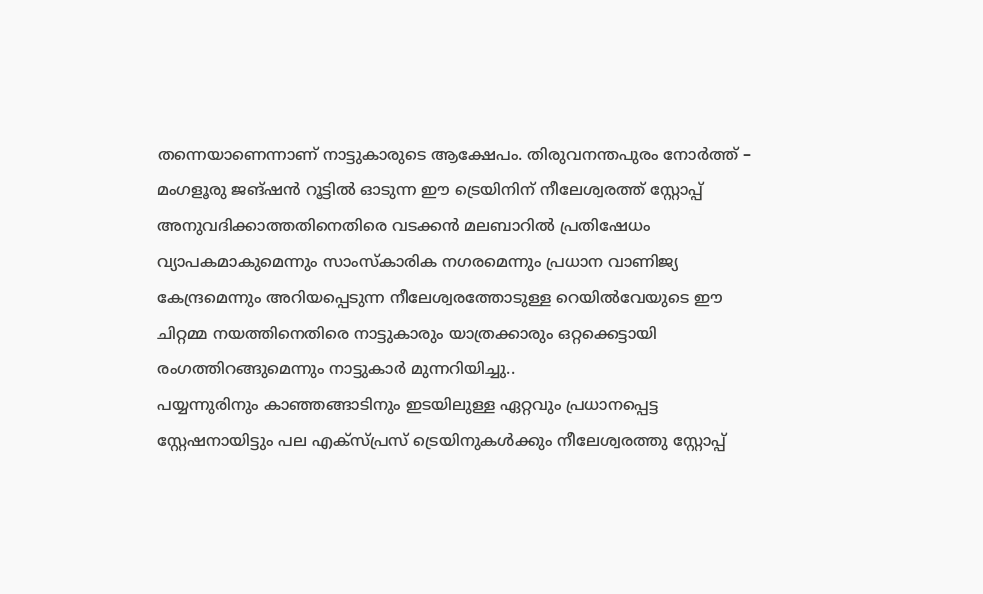തന്നെയാണെന്നാണ് നാട്ടുകാരുടെ ആക്ഷേപം. തിരുവനന്തപുരം നോര്‍ത്ത് – മംഗളൂരു ജങ്ഷന്‍ റൂട്ടില്‍ ഓടുന്ന ഈ ട്രെയിനിന് നീലേശ്വരത്ത് സ്റ്റോപ്പ് അനുവദിക്കാത്തതിനെതിരെ വടക്കന്‍ മലബാറില്‍ പ്രതിഷേധം വ്യാപകമാകുമെന്നും സാംസ്‌കാരിക നഗരമെന്നും പ്രധാന വാണിജ്യ കേന്ദ്രമെന്നും അറിയപ്പെടുന്ന നീലേശ്വരത്തോടുള്ള റെയില്‍വേയുടെ ഈ ചിറ്റമ്മ നയത്തിനെതിരെ നാട്ടുകാരും യാത്രക്കാരും ഒറ്റക്കെട്ടായി രംഗത്തിറങ്ങുമെന്നും നാട്ടുകാര്‍ മുന്നറിയിച്ചു..
പയ്യന്നുരിനും കാഞ്ഞങ്ങാടിനും ഇടയിലുള്ള ഏറ്റവും പ്രധാനപ്പെട്ട സ്റ്റേഷനായിട്ടും പല എക്സ്പ്രസ് ട്രെയിനുകള്‍ക്കും നീലേശ്വരത്തു സ്റ്റോപ്പ്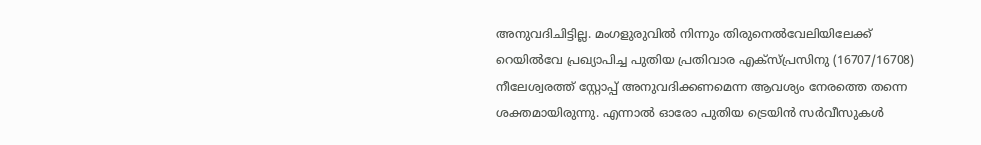അനുവദിചിട്ടില്ല. മംഗളുരുവില്‍ നിന്നും തിരുനെല്‍വേലിയിലേക്ക് റെയില്‍വേ പ്രഖ്യാപിച്ച പുതിയ പ്രതിവാര എക്സ്പ്രസിനു (16707/16708) നീലേശ്വരത്ത് സ്റ്റോപ്പ് അനുവദിക്കണമെന്ന ആവശ്യം നേരത്തെ തന്നെ ശക്തമായിരുന്നു. എന്നാല്‍ ഓരോ പുതിയ ട്രെയിന്‍ സര്‍വീസുകള്‍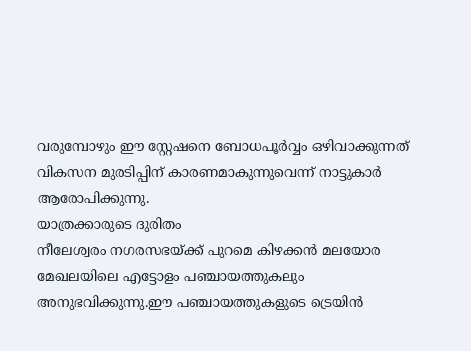വരുമ്പോഴും ഈ സ്റ്റേഷനെ ബോധപൂര്‍വ്വം ഒഴിവാക്കുന്നത് വികസന മുരടിപ്പിന് കാരണമാകുന്നുവെന്ന് നാട്ടുകാര്‍ ആരോപിക്കുന്നു.
യാത്രക്കാരുടെ ദുരിതം
നീലേശ്വരം നഗരസഭയ്ക്ക് പുറമെ കിഴക്കന്‍ മലയോര മേഖലയിലെ എട്ടോളം പഞ്ചായത്തുകലും അനുഭവിക്കുന്നു.ഈ പഞ്ചായത്തുകളുടെ ട്രെയിന്‍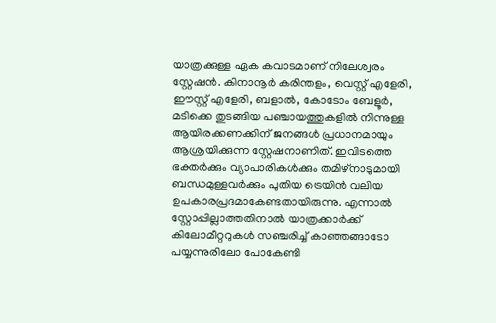യാത്രക്കുള്ള ഏക കവാടമാണ് നിലേശ്വരം സ്റ്റേഷന്‍. കിനാനൂര്‍ കരിന്തളം, വെസ്റ്റ് എളേരി, ഈസ്റ്റ് എളേരി, ബളാല്‍, കോടോം ബേളൂര്‍, മടിക്കെ തുടങ്ങിയ പഞ്ചായത്തുകളില്‍ നിന്നുള്ള ആയിരക്കണക്കിന് ജനങ്ങള്‍ പ്രധാനമായും ആശ്രയിക്കുന്ന സ്റ്റേഷനാണിത്. ഇവിടത്തെ ഭക്തര്‍ക്കും വ്യാപാരികള്‍ക്കും തമിഴ്നാടുമായി ബന്ധമുള്ളവര്‍ക്കും പുതിയ ട്രെയിന്‍ വലിയ ഉപകാരപ്രദമാകേണ്ടതായിരുന്നു. എന്നാല്‍ സ്റ്റോപ്പില്ലാത്തതിനാല്‍ യാത്രക്കാര്‍ക്ക് കിലോമീറ്ററുകള്‍ സഞ്ചരിച്ച് കാഞ്ഞങ്ങാടോ പയ്യന്നുരിലോ പോകേണ്ടി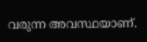വരുന്ന അവസ്ഥയാണ്.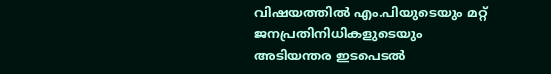വിഷയത്തില്‍ എം.പിയുടെയും മറ്റ് ജനപ്രതിനിധികളുടെയും അടിയന്തര ഇടപെടല്‍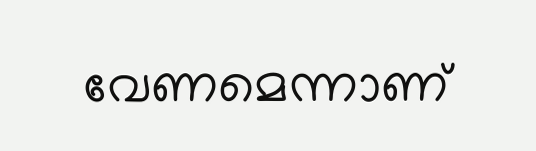വേണമെന്നാണ്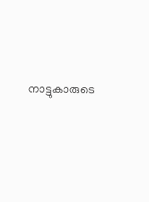നാട്ടുകാരുടെ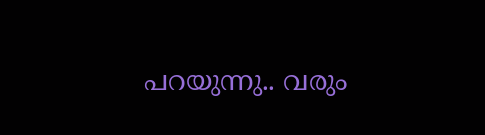പറയുന്നു.. വരും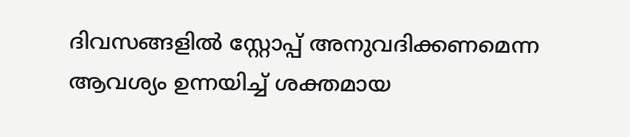ദിവസങ്ങളില്‍ സ്റ്റോപ്പ് അനുവദിക്കണമെന്ന ആവശ്യം ഉന്നയിച്ച് ശക്തമായ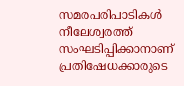സമരപരിപാടികള്‍ നീലേശ്വരത്ത് സംഘടിപ്പിക്കാനാണ് പ്രതിഷേധക്കാരുടെ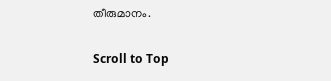തീരുമാനം.

Scroll to Top